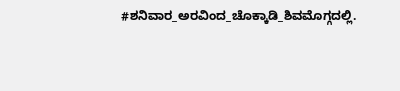#ಶನಿವಾರ_ಅರವಿಂದ_ಚೊಕ್ಕಾಡಿ_ಶಿವಮೊಗ್ಗದಲ್ಲಿ.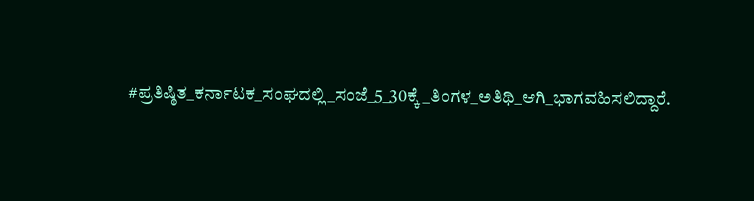#ಪ್ರತಿಷ್ಠಿತ_ಕರ್ನಾಟಕ_ಸಂಘದಲ್ಲಿ_ಸಂಜೆ_5_30ಕ್ಕೆ_ತಿಂಗಳ_ಅತಿಥಿ_ಆಗಿ_ಭಾಗವಹಿಸಲಿದ್ದಾರೆ.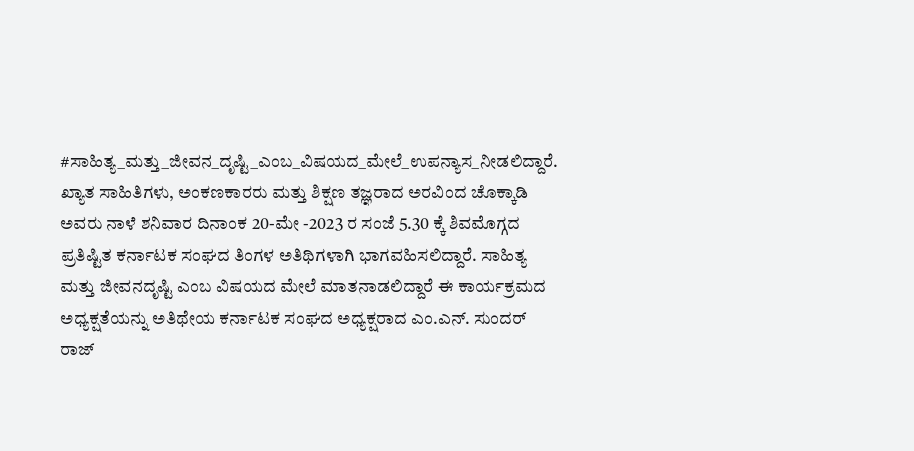#ಸಾಹಿತ್ಯ_ಮತ್ತು_ಜೀವನ_ದೃಷ್ಟಿ_ಎಂಬ_ವಿಷಯದ_ಮೇಲೆ_ಉಪನ್ಯಾಸ_ನೀಡಲಿದ್ದಾರೆ. ಖ್ಯಾತ ಸಾಹಿತಿಗಳು, ಅಂಕಣಕಾರರು ಮತ್ತು ಶಿಕ್ಷಣ ತಜ್ಞರಾದ ಅರವಿಂದ ಚೊಕ್ಕಾಡಿ ಅವರು ನಾಳೆ ಶನಿವಾರ ದಿನಾಂಕ 20-ಮೇ -2023 ರ ಸಂಜೆ 5.30 ಕ್ಕೆ ಶಿವಮೊಗ್ಗದ ಪ್ರತಿಷ್ಟಿತ ಕರ್ನಾಟಕ ಸಂಘದ ತಿಂಗಳ ಅತಿಥಿಗಳಾಗಿ ಭಾಗವಹಿಸಲಿದ್ದಾರೆ. ಸಾಹಿತ್ಯ ಮತ್ತು ಜೀವನದೃಷ್ಟಿ ಎಂಬ ವಿಷಯದ ಮೇಲೆ ಮಾತನಾಡಲಿದ್ದಾರೆ ಈ ಕಾರ್ಯಕ್ರಮದ ಅಧ್ಯಕ್ಷತೆಯನ್ನು ಅತಿಥೇಯ ಕರ್ನಾಟಕ ಸಂಘದ ಅಧ್ಯಕ್ಷರಾದ ಎಂ.ಎನ್. ಸುಂದರ್ ರಾಜ್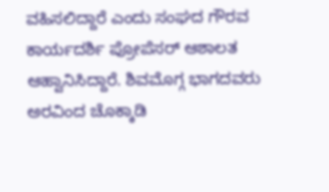ವಹಿಸಲಿದ್ದಾರೆ ಎಂದು ಸಂಘದ ಗೌರವ ಕಾರ್ಯದರ್ಶಿ ಪ್ರೋಪೆಸರ್ ಆಶಾಲತ ಆಹ್ವಾನಿಸಿದ್ದಾರೆ. ಶಿವಮೊಗ್ಗ ಭಾಗದವರು ಅರವಿಂದ ಚೊಕ್ಕಾಡಿ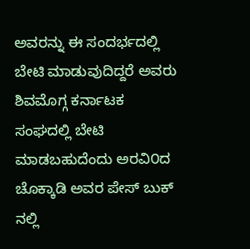ಅವರನ್ನು ಈ ಸಂದರ್ಭದಲ್ಲಿ ಬೇಟಿ ಮಾಡುವುದಿದ್ದರೆ ಅವರು ಶಿವಮೊಗ್ಗ ಕರ್ನಾಟಕ ಸಂಘದಲ್ಲಿ ಬೇಟಿ ಮಾಡಬಹುದೆಂದು ಅರವಿ೦ದ ಚೊಕ್ಕಾಡಿ ಅವರ ಪೇಸ್ ಬುಕ್ ನಲ್ಲಿ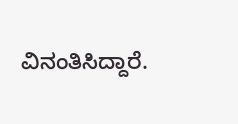ವಿನಂತಿಸಿದ್ದಾರೆ.